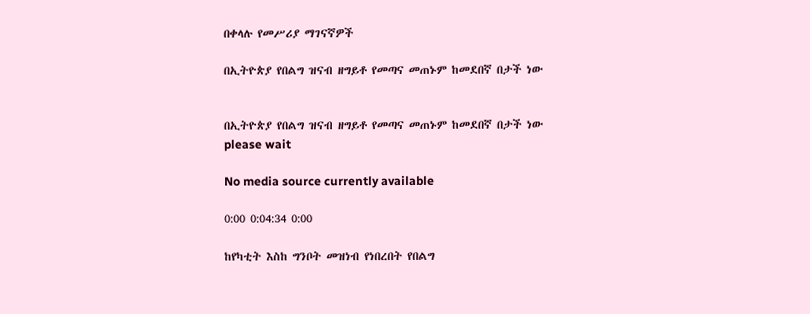በቀላሉ የመሥሪያ ማገናኛዎች

በኢትዮጵያ የበልግ ዝናብ ዘግይቶ የመጣና መጠኑም ከመደበኛ በታች ነው


በኢትዮጵያ የበልግ ዝናብ ዘግይቶ የመጣና መጠኑም ከመደበኛ በታች ነው
please wait

No media source currently available

0:00 0:04:34 0:00

ከየካቲት እስከ ግንቦት መዝነብ የነበረበት የበልግ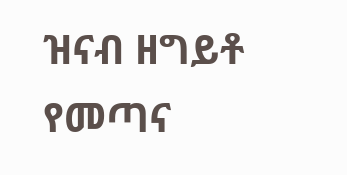ዝናብ ዘግይቶ የመጣና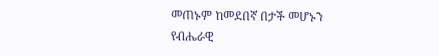መጠኑም ከመደበኛ በታች መሆኑን የብሔራዊ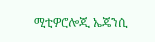ሚቲዎሮሎጂ ኤጄንሲ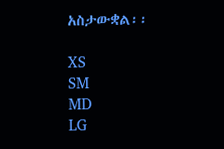አስታውቋል፡፡

XS
SM
MD
LG